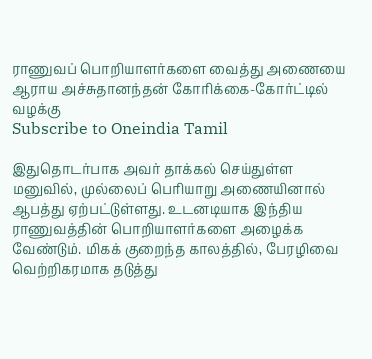ராணுவப் பொறியாளர்களை வைத்து அணையை ஆராய அச்சுதானந்தன் கோரிக்கை-கோர்ட்டில் வழக்கு
Subscribe to Oneindia Tamil

இதுதொடர்பாக அவர் தாக்கல் செய்துள்ள மனுவில், முல்லைப் பெரியாறு அணையினால் ஆபத்து ஏற்பட்டுள்ளது. உடனடியாக இந்திய ராணுவத்தின் பொறியாளர்களை அழைக்க வேண்டும். மிகக் குறைந்த காலத்தில், பேரழிவை வெற்றிகரமாக தடுத்து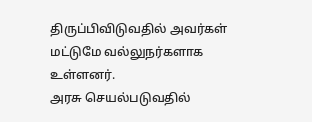திருப்பிவிடுவதில் அவர்கள் மட்டுமே வல்லுநர்களாக உள்ளனர்.
அரசு செயல்படுவதில்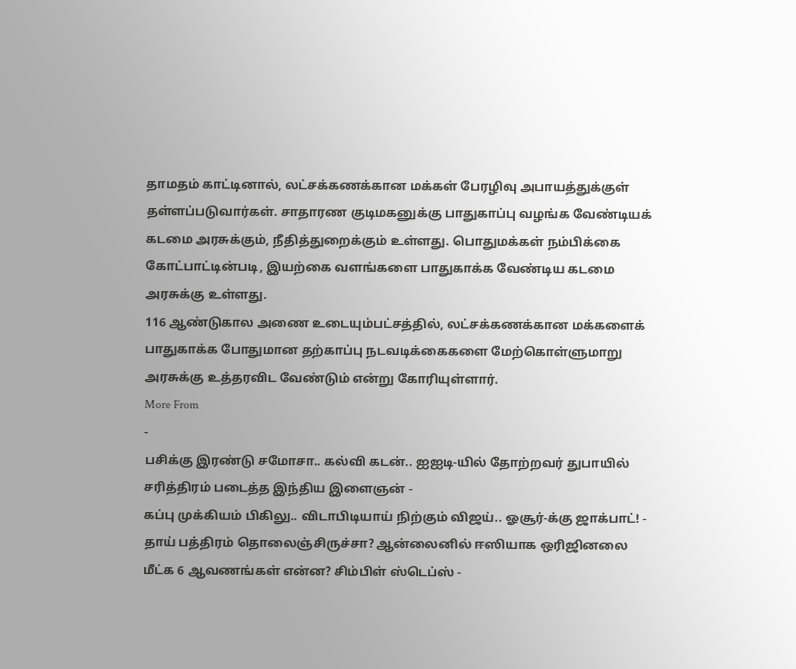தாமதம் காட்டினால், லட்சக்கணக்கான மக்கள் பேரழிவு அபாயத்துக்குள் தள்ளப்படுவார்கள். சாதாரண குடிமகனுக்கு பாதுகாப்பு வழங்க வேண்டியக் கடமை அரசுக்கும், நீதித்துறைக்கும் உள்ளது. பொதுமக்கள் நம்பிக்கை கோட்பாட்டின்படி, இயற்கை வளங்களை பாதுகாக்க வேண்டிய கடமை அரசுக்கு உள்ளது.
116 ஆண்டுகால அணை உடையும்பட்சத்தில், லட்சக்கணக்கான மக்களைக் பாதுகாக்க போதுமான தற்காப்பு நடவடிக்கைகளை மேற்கொள்ளுமாறு அரசுக்கு உத்தரவிட வேண்டும் என்று கோரியுள்ளார்.
More From
-
பசிக்கு இரண்டு சமோசா.. கல்வி கடன்.. ஐஐடி-யில் தோற்றவர் துபாயில் சரித்திரம் படைத்த இந்திய இளைஞன் -
கப்பு முக்கியம் பிகிலு.. விடாபிடியாய் நிற்கும் விஜய்.. ஓசூர்-க்கு ஜாக்பாட்! -
தாய் பத்திரம் தொலைஞ்சிருச்சா? ஆன்லைனில் ஈஸியாக ஒரிஜினலை மீட்க 6 ஆவணங்கள் என்ன? சிம்பிள் ஸ்டெப்ஸ் -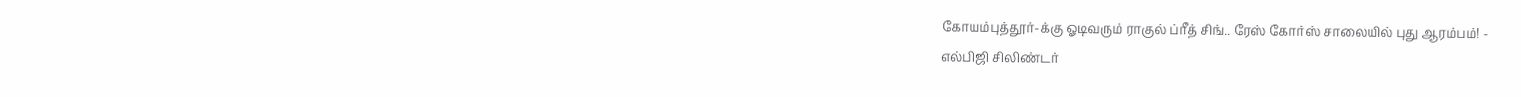கோயம்புத்தூர்-க்கு ஓடிவரும் ராகுல் ப்ரீத் சிங்.. ரேஸ் கோர்ஸ் சாலையில் புது ஆரம்பம்! -
எல்பிஜி சிலிண்டர்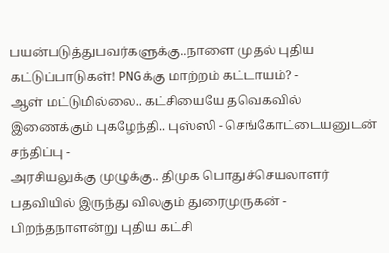பயன்படுத்துபவர்களுக்கு..நாளை முதல் புதிய கட்டுப்பாடுகள்! PNGக்கு மாற்றம் கட்டாயம்? -
ஆள் மட்டுமில்லை.. கட்சியையே தவெகவில் இணைக்கும் புகழேந்தி.. புஸ்ஸி - செங்கோட்டையனுடன் சந்திப்பு -
அரசியலுக்கு முழுக்கு.. திமுக பொதுச்செயலாளர் பதவியில் இருந்து விலகும் துரைமுருகன் -
பிறந்தநாளன்று புதிய கட்சி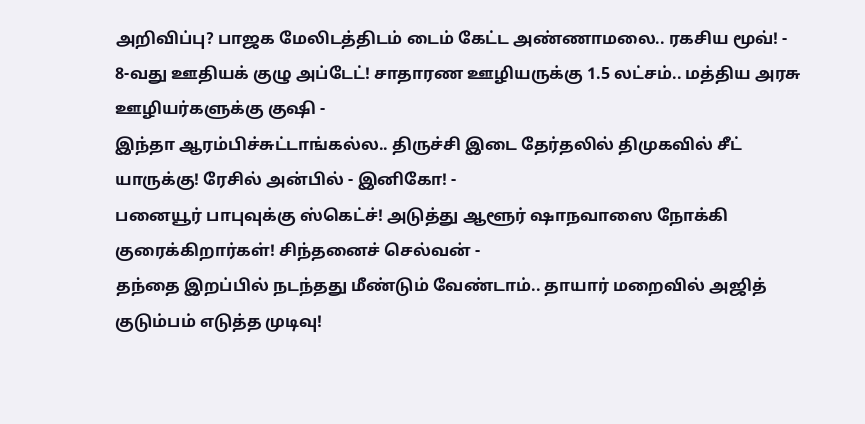அறிவிப்பு? பாஜக மேலிடத்திடம் டைம் கேட்ட அண்ணாமலை.. ரகசிய மூவ்! -
8-வது ஊதியக் குழு அப்டேட்! சாதாரண ஊழியருக்கு 1.5 லட்சம்.. மத்திய அரசு ஊழியர்களுக்கு குஷி -
இந்தா ஆரம்பிச்சுட்டாங்கல்ல.. திருச்சி இடை தேர்தலில் திமுகவில் சீட் யாருக்கு! ரேசில் அன்பில் - இனிகோ! -
பனையூர் பாபுவுக்கு ஸ்கெட்ச்! அடுத்து ஆளூர் ஷாநவாஸை நோக்கி குரைக்கிறார்கள்! சிந்தனைச் செல்வன் -
தந்தை இறப்பில் நடந்தது மீண்டும் வேண்டாம்.. தாயார் மறைவில் அஜித் குடும்பம் எடுத்த முடிவு!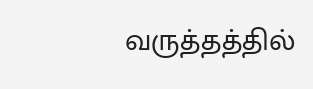வருத்தத்தில்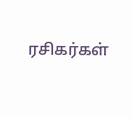ரசிகர்கள்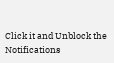Click it and Unblock the Notifications